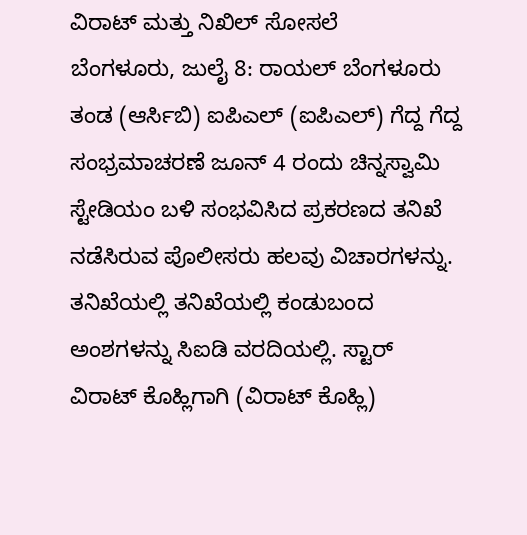ವಿರಾಟ್ ಮತ್ತು ನಿಖಿಲ್ ಸೋಸಲೆ
ಬೆಂಗಳೂರು, ಜುಲೈ 8: ರಾಯಲ್ ಬೆಂಗಳೂರು ತಂಡ (ಆರ್ಸಿಬಿ) ಐಪಿಎಲ್ (ಐಪಿಎಲ್) ಗೆದ್ದ ಗೆದ್ದ ಸಂಭ್ರಮಾಚರಣೆ ಜೂನ್ 4 ರಂದು ಚಿನ್ನಸ್ವಾಮಿ ಸ್ಟೇಡಿಯಂ ಬಳಿ ಸಂಭವಿಸಿದ ಪ್ರಕರಣದ ತನಿಖೆ ನಡೆಸಿರುವ ಪೊಲೀಸರು ಹಲವು ವಿಚಾರಗಳನ್ನು. ತನಿಖೆಯಲ್ಲಿ ತನಿಖೆಯಲ್ಲಿ ಕಂಡುಬಂದ ಅಂಶಗಳನ್ನು ಸಿಐಡಿ ವರದಿಯಲ್ಲಿ. ಸ್ಟಾರ್ ವಿರಾಟ್ ಕೊಹ್ಲಿಗಾಗಿ (ವಿರಾಟ್ ಕೊಹ್ಲಿ)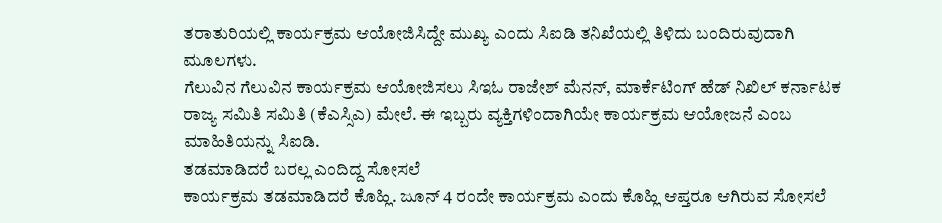ತರಾತುರಿಯಲ್ಲಿ ಕಾರ್ಯಕ್ರಮ ಆಯೋಜಿಸಿದ್ದೇ ಮುಖ್ಯ ಎಂದು ಸಿಐಡಿ ತನಿಖೆಯಲ್ಲಿ ತಿಳಿದು ಬಂದಿರುವುದಾಗಿ ಮೂಲಗಳು.
ಗೆಲುವಿನ ಗೆಲುವಿನ ಕಾರ್ಯಕ್ರಮ ಆಯೋಜಿಸಲು ಸಿಇಓ ರಾಜೇಶ್ ಮೆನನ್, ಮಾರ್ಕೆಟಿಂಗ್ ಹೆಡ್ ನಿಖಿಲ್ ಕರ್ನಾಟಕ ರಾಜ್ಯ ಸಮಿತಿ ಸಮಿತಿ (ಕೆಎಸ್ಸಿಎ) ಮೇಲೆ. ಈ ಇಬ್ಬರು ವ್ಯಕ್ತಿಗಳಿಂದಾಗಿಯೇ ಕಾರ್ಯಕ್ರಮ ಆಯೋಜನೆ ಎಂಬ ಮಾಹಿತಿಯನ್ನು ಸಿಐಡಿ.
ತಡಮಾಡಿದರೆ ಬರಲ್ಲ ಎಂದಿದ್ದ ಸೋಸಲೆ
ಕಾರ್ಯಕ್ರಮ ತಡಮಾಡಿದರೆ ಕೊಹ್ಲಿ. ಜೂನ್ 4 ರಂದೇ ಕಾರ್ಯಕ್ರಮ ಎಂದು ಕೊಹ್ಲಿ ಆಪ್ತರೂ ಆಗಿರುವ ಸೋಸಲೆ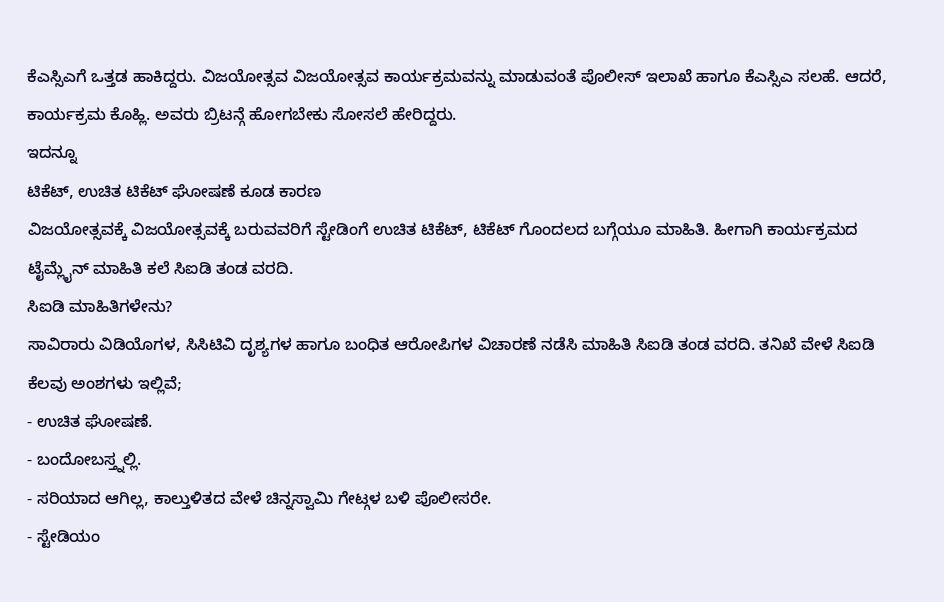ಕೆಎಸ್ಸಿಎಗೆ ಒತ್ತಡ ಹಾಕಿದ್ದರು. ವಿಜಯೋತ್ಸವ ವಿಜಯೋತ್ಸವ ಕಾರ್ಯಕ್ರಮವನ್ನು ಮಾಡುವಂತೆ ಪೊಲೀಸ್ ಇಲಾಖೆ ಹಾಗೂ ಕೆಎಸ್ಸಿಎ ಸಲಹೆ. ಆದರೆ, ಕಾರ್ಯಕ್ರಮ ಕೊಹ್ಲಿ. ಅವರು ಬ್ರಿಟನ್ಗೆ ಹೋಗಬೇಕು ಸೋಸಲೆ ಹೇರಿದ್ದರು.
ಇದನ್ನೂ
ಟಿಕೆಟ್, ಉಚಿತ ಟಿಕೆಟ್ ಘೋಷಣೆ ಕೂಡ ಕಾರಣ
ವಿಜಯೋತ್ಸವಕ್ಕೆ ವಿಜಯೋತ್ಸವಕ್ಕೆ ಬರುವವರಿಗೆ ಸ್ಟೇಡಿಂಗೆ ಉಚಿತ ಟಿಕೆಟ್, ಟಿಕೆಟ್ ಗೊಂದಲದ ಬಗ್ಗೆಯೂ ಮಾಹಿತಿ. ಹೀಗಾಗಿ ಕಾರ್ಯಕ್ರಮದ ಟೈಮ್ಲೈನ್ ಮಾಹಿತಿ ಕಲೆ ಸಿಐಡಿ ತಂಡ ವರದಿ.
ಸಿಐಡಿ ಮಾಹಿತಿಗಳೇನು?
ಸಾವಿರಾರು ವಿಡಿಯೊಗಳ, ಸಿಸಿಟಿವಿ ದೃಶ್ಯಗಳ ಹಾಗೂ ಬಂಧಿತ ಆರೋಪಿಗಳ ವಿಚಾರಣೆ ನಡೆಸಿ ಮಾಹಿತಿ ಸಿಐಡಿ ತಂಡ ವರದಿ. ತನಿಖೆ ವೇಳೆ ಸಿಐಡಿ ಕೆಲವು ಅಂಶಗಳು ಇಲ್ಲಿವೆ;
- ಉಚಿತ ಘೋಷಣೆ.
- ಬಂದೋಬಸ್ತ್ನಲ್ಲಿ.
- ಸರಿಯಾದ ಆಗಿಲ್ಲ, ಕಾಲ್ತುಳಿತದ ವೇಳೆ ಚಿನ್ನಸ್ವಾಮಿ ಗೇಟ್ಗಳ ಬಳಿ ಪೊಲೀಸರೇ.
- ಸ್ಟೇಡಿಯಂ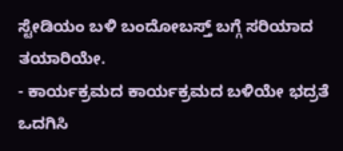ಸ್ಟೇಡಿಯಂ ಬಳಿ ಬಂದೋಬಸ್ತ್ ಬಗ್ಗೆ ಸರಿಯಾದ ತಯಾರಿಯೇ.
- ಕಾರ್ಯಕ್ರಮದ ಕಾರ್ಯಕ್ರಮದ ಬಳಿಯೇ ಭದ್ರತೆ ಒದಗಿಸಿ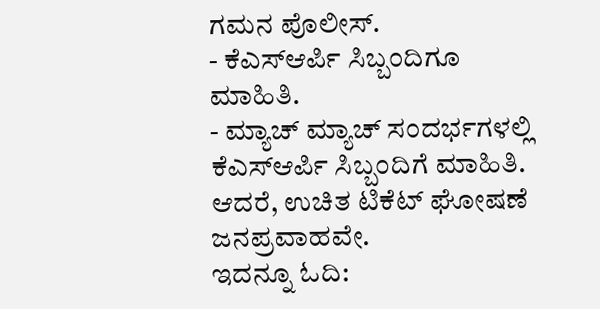ಗಮನ ಪೊಲೀಸ್.
- ಕೆಎಸ್ಆರ್ಪಿ ಸಿಬ್ಬಂದಿಗೂ ಮಾಹಿತಿ.
- ಮ್ಯಾಚ್ ಮ್ಯಾಚ್ ಸಂದರ್ಭಗಳಲ್ಲಿ ಕೆಎಸ್ಆರ್ಪಿ ಸಿಬ್ಬಂದಿಗೆ ಮಾಹಿತಿ. ಆದರೆ, ಉಚಿತ ಟಿಕೆಟ್ ಘೋಷಣೆ ಜನಪ್ರವಾಹವೇ.
ಇದನ್ನೂ ಓದಿ: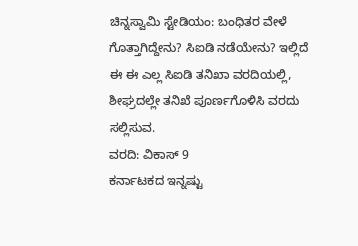ಚಿನ್ನಸ್ವಾಮಿ ಸ್ಟೇಡಿಯಂ: ಬಂಧಿತರ ವೇಳೆ ಗೊತ್ತಾಗಿದ್ದೇನು? ಸಿಐಡಿ ನಡೆಯೇನು? ಇಲ್ಲಿದೆ
ಈ ಈ ಎಲ್ಲ ಸಿಐಡಿ ತನಿಖಾ ವರದಿಯಲ್ಲಿ, ಶೀಘ್ರದಲ್ಲೇ ತನಿಖೆ ಪೂರ್ಣಗೊಳಿಸಿ ವರದು ಸಲ್ಲಿಸುವ.
ವರದಿ: ವಿಕಾಸ್ 9
ಕರ್ನಾಟಕದ ಇನ್ನಷ್ಟು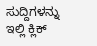ಸುದ್ದಿಗಳನ್ನು ಇಲ್ಲಿ ಕ್ಲಿಕ್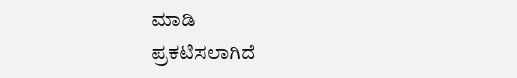ಮಾಡಿ
ಪ್ರಕಟಿಸಲಾಗಿದೆ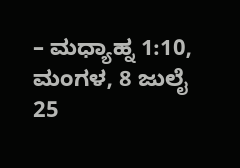– ಮಧ್ಯಾಹ್ನ 1:10, ಮಂಗಳ, 8 ಜುಲೈ 25